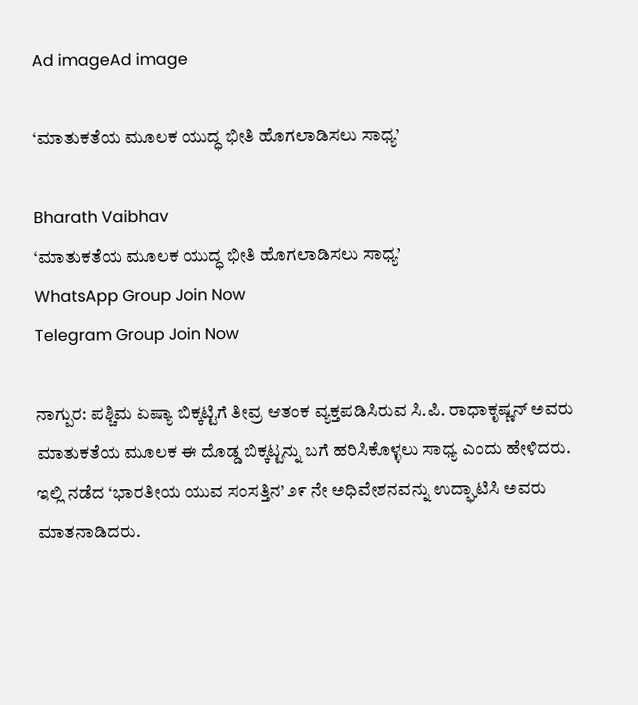Ad imageAd image

‘ಮಾತುಕತೆಯ ಮೂಲಕ ಯುದ್ಧ ಭೀತಿ ಹೊಗಲಾಡಿಸಲು ಸಾಧ್ಯ’

Bharath Vaibhav
‘ಮಾತುಕತೆಯ ಮೂಲಕ ಯುದ್ಧ ಭೀತಿ ಹೊಗಲಾಡಿಸಲು ಸಾಧ್ಯ’
WhatsApp Group Join Now
Telegram Group Join Now

ನಾಗ್ಪುರ: ಪಶ್ಚಿಮ ಏಷ್ಯಾ ಬಿಕ್ಕಟ್ಟಿಗೆ ತೀವ್ರ ಆತಂಕ ವ್ಯಕ್ತಪಡಿಸಿರುವ ಸಿ.ಪಿ. ರಾಧಾಕೃಷ್ಣನ್ ಅವರು ಮಾತುಕತೆಯ ಮೂಲಕ ಈ ದೊಡ್ಡ ಬಿಕ್ಕಟ್ಟನ್ನು ಬಗೆ ಹರಿಸಿಕೊಳ್ಳಲು ಸಾಧ್ಯ ಎಂದು ಹೇಳಿದರು.
ಇಲ್ಲಿ ನಡೆದ ‘ಭಾರತೀಯ ಯುವ ಸಂಸತ್ತಿನ’ ೨೯ ನೇ ಅಧಿವೇಶನವನ್ನು ಉದ್ಘಾಟಿಸಿ ಅವರು ಮಾತನಾಡಿದರು.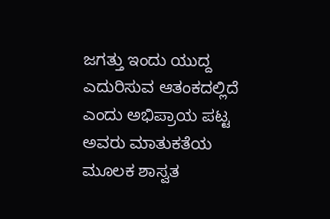ಜಗತ್ತು ಇಂದು ಯುದ್ದ ಎದುರಿಸುವ ಆತಂಕದಲ್ಲಿದೆ ಎಂದು ಅಭಿಪ್ರಾಯ ಪಟ್ಟ ಅವರು ಮಾತುಕತೆಯ ಮೂಲಕ ಶಾಸ್ವತ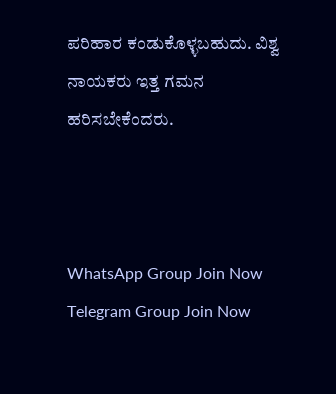ಪರಿಹಾರ ಕಂಡುಕೊಳ್ಳಬಹುದು. ವಿಶ್ವ ನಾಯಕರು ಇತ್ತ ಗಮನ ಹರಿಸಬೇಕೆಂದರು.



WhatsApp Group Join Now
Telegram Group Join Now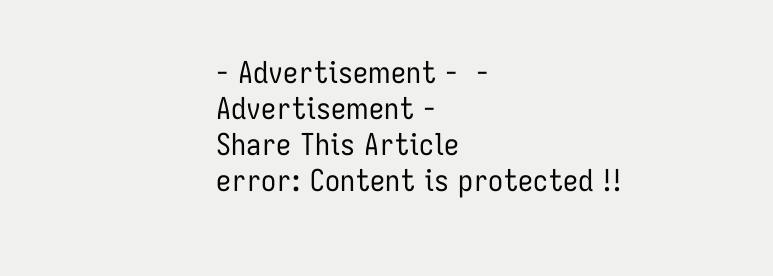- Advertisement -  - Advertisement -
Share This Article
error: Content is protected !!